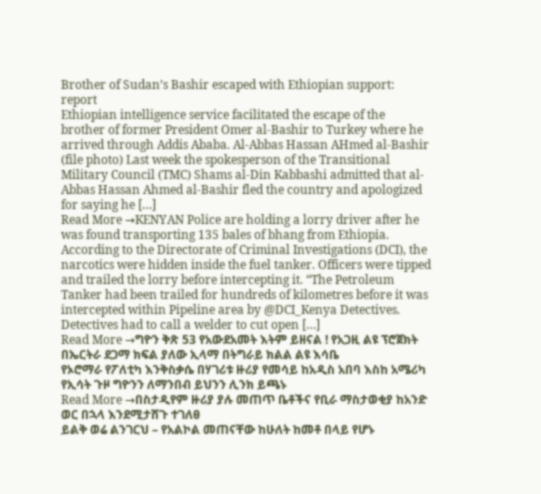Brother of Sudan’s Bashir escaped with Ethiopian support: report
Ethiopian intelligence service facilitated the escape of the brother of former President Omer al-Bashir to Turkey where he arrived through Addis Ababa. Al-Abbas Hassan AHmed al-Bashir (file photo) Last week the spokesperson of the Transitional Military Council (TMC) Shams al-Din Kabbashi admitted that al-Abbas Hassan Ahmed al-Bashir fled the country and apologized for saying he […]
Read More →KENYAN Police are holding a lorry driver after he was found transporting 135 bales of bhang from Ethiopia.
According to the Directorate of Criminal Investigations (DCI), the narcotics were hidden inside the fuel tanker. Officers were tipped and trailed the lorry before intercepting it. “The Petroleum Tanker had been trailed for hundreds of kilometres before it was intercepted within Pipeline area by @DCI_Kenya Detectives. Detectives had to call a welder to cut open […]
Read More →ግዮን ቅጽ 53 የአውደአመት እትም ይዘናል ! የአጋዚ ልዩ ፕሮጀክት በኤርትራ ደጋማ ክፍል ያለው ኢላማ በትግራይ ክልል ልዩ እሳቤ
የኦሮማራ የፖለቲካ እንቅስቃሴ በሃገሪቱ ዙሪያ የመሳይ ከአዲስ አበባ እስከ አሜሪካ የኢሳት ጉዞ ግዮንን ለማንበብ ይህንን ሊንክ ይጫኑ
Read More →በስታዲየም ዙሪያ ያሉ መጠጥ ቤቶችና የቢራ ማስታወቂያ ከአንድ ወር በኋላ እንደሚታሸጉ ተገለፀ
ይልቅ ወሬ ልንገርህ – የአልኮል መጠናቸው ከሁለት ከመቶ በላይ የሆኑ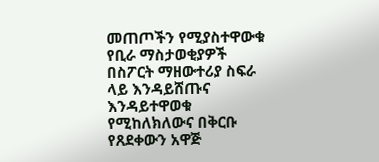መጠጦችን የሚያስተዋውቁ የቢራ ማስታወቂያዎች በስፖርት ማዘውተሪያ ስፍራ ላይ እንዳይሸጡና እንዳይተዋወቁ የሚከለክለውና በቅርቡ የጸደቀውን አዋጅ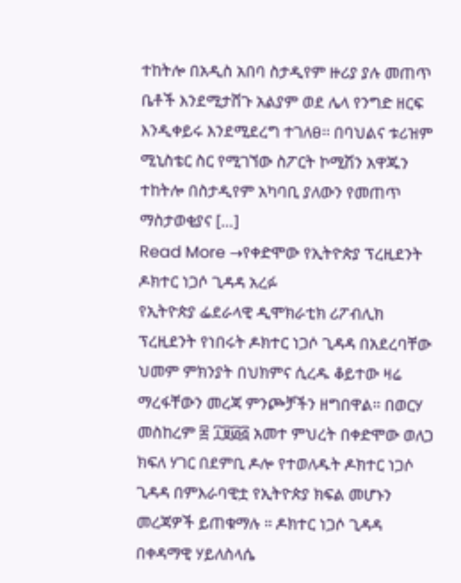ተከትሎ በአዲስ አበባ ስታዲየም ዙሪያ ያሉ መጠጥ ቤቶች እንደሚታሸጉ አልያም ወደ ሌላ የንግድ ዘርፍ እንዲቀይሩ እንደሚደረግ ተገለፀ፡፡ በባህልና ቱሪዝም ሚኒስቴር ስር የሚገኘው ስፖርት ኮሚሽን አዋጁን ተከትሎ በስታዲየም አካባቢ ያለውን የመጠጥ ማስታወቂያና […]
Read More →የቀድሞው የኢትዮጵያ ፕረዚደንት ዶክተር ነጋሶ ጊዳዳ አረፉ
የኢትዮጵያ ፌደራላዊ ዲሞክራቲክ ሪፖብሊክ ፕረዚደንት የነበሩት ዶክተር ነጋሶ ጊዳዳ በአደረባቸው ህመም ምክንያት በህክምና ሲረዱ ቆይተው ዛሬ ማረፋቸውን መረጃ ምንጮቻችን ዘግበዋል። በወርሃ መስከረም ፰ ፲፱፴፭ አመተ ምህረት በቀድሞው ወለጋ ክፍለ ሃገር በደምቢ ዶሎ የተወለዱት ዶክተር ነጋሶ ጊዳዳ በምእራባዊቷ የኢትዮጵያ ክፍል መሆኑን መረጃዎች ይጠቁማሉ ። ዶክተር ነጋሶ ጊዳዳ በቀዳማዊ ሃይለስላሴ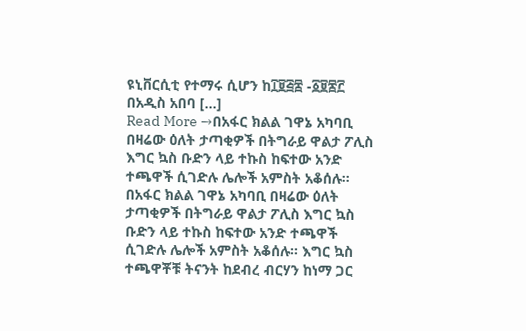ዩኒቨርሲቲ የተማሩ ሲሆን ከ፲፱፭፰ -፩፱፷፫ በአዲስ አበባ […]
Read More →በአፋር ክልል ገዋኔ አካባቢ በዛሬው ዕለት ታጣቂዎች በትግራይ ዋልታ ፖሊስ እግር ኳስ ቡድን ላይ ተኩስ ከፍተው አንድ ተጫዋች ሲገድሉ ሌሎች አምስት አቆሰሉ።
በአፋር ክልል ገዋኔ አካባቢ በዛሬው ዕለት ታጣቂዎች በትግራይ ዋልታ ፖሊስ እግር ኳስ ቡድን ላይ ተኩስ ከፍተው አንድ ተጫዋች ሲገድሉ ሌሎች አምስት አቆሰሉ። እግር ኳስ ተጫዋቾቹ ትናንት ከደብረ ብርሃን ከነማ ጋር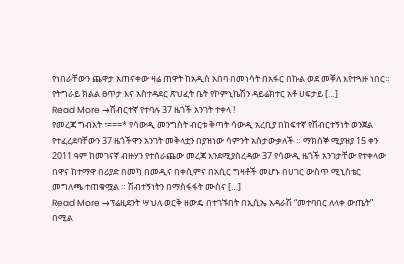የነበራቸውን ጨዋታ አጠናቀው ዛሬ ጠዋት ከአዲስ አበባ በመነሳት በአፋር በኩል ወደ መቐለ እየተጓዙ ነበር። የትግራይ ክልል ፀጥታ እና አስተዳደር ጽህፈት ቤት የኮምኒኬሽን ዳይሬክተር አቶ ሀፍታይ […]
Read More →ሽብርተኛ የተባሉ 37 ዜጎች አንገት ተቀላ !
የመረጃ ግብአት ፣===* የሳውዲ መንግስት ብርቱ ቅጣት ሳውዲ አረቢያ በከፍተኛ የሽብርተኝነት ወንጀል የተፈረደባቸውን 37 ዜጎችዋን አንገት መቅላቷን በያዝነው ሳምንት አስታውቃለች ። ማክሰኞ ሚያዝያ 15 ቀን 2011 ዓም ከመገናኛ ብዙሃን የተሰራጨው መረጃ እንደሚያስረዳው 37 የሳውዲ ዜጎች አንገታቸው የተቀላው በዋና ከተማዋ በሪያድ በመካ በመዲና በቀሲምና በአሲር ግዛቶች መሆኑ በሀገር ውስጥ ሚኒስቴር መግለጫ ተጠቁሟል ። ሽብተኝነትን በማስፋፋት ሙስና […]
Read More →ፕሬዚደንት ሣህለ ወርቅ ዘውዴ በተገኙበት በኢሲኤ አዳራሽ “መተባበር ለላቀ ውጤት” በሚል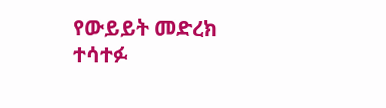የውይይት መድረክ ተሳተፉ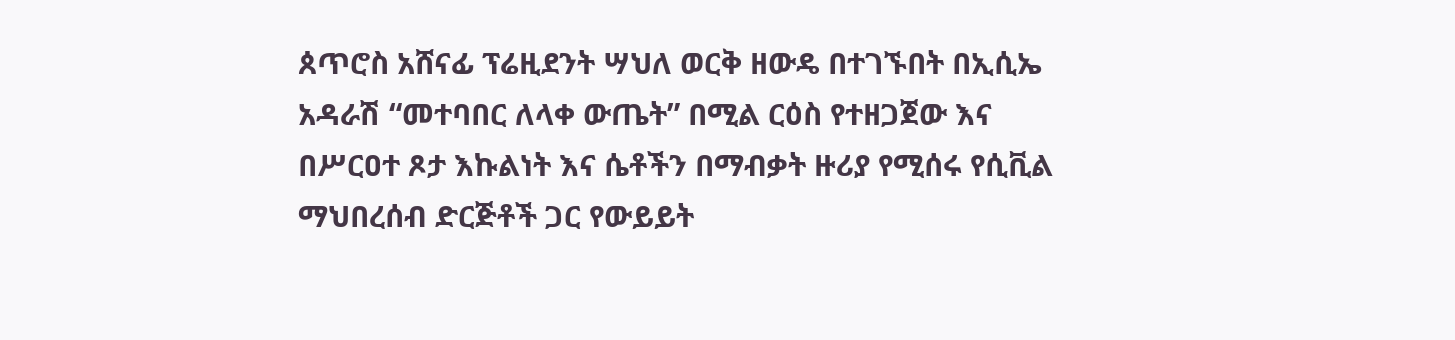ጰጥሮስ አሸናፊ ፕሬዚደንት ሣህለ ወርቅ ዘውዴ በተገኙበት በኢሲኤ አዳራሽ “መተባበር ለላቀ ውጤት” በሚል ርዕስ የተዘጋጀው እና በሥርዐተ ጾታ እኩልነት እና ሴቶችን በማብቃት ዙሪያ የሚሰሩ የሲቪል ማህበረሰብ ድርጅቶች ጋር የውይይት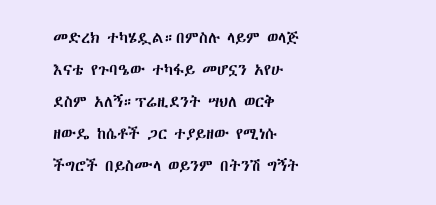መድረክ ተካሄዷል።በምስሉ ላይም ወላጅ እናቴ የጉባዔው ተካፋይ መሆኗን አየሁ ደስም አለኝ።ፕሬዚደንት ሣህለ ወርቅ ዘውዴ ከሴቶች ጋር ተያይዘው የሚነሱ ችግሮች በይስሙላ ወይንም በትንሽ ግኝት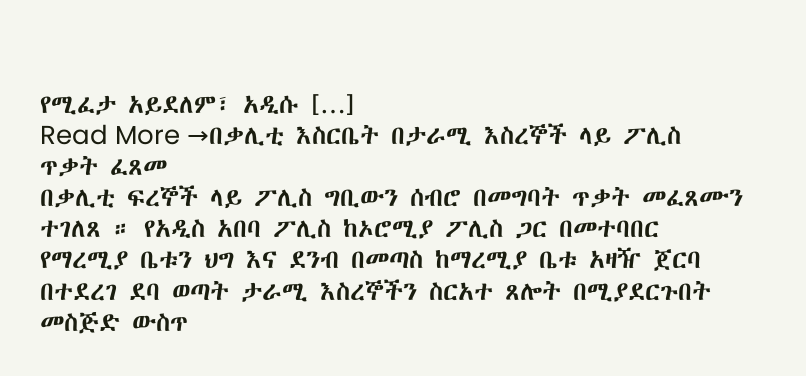የሚፈታ አይደለም፣ አዲሱ […]
Read More →በቃሊቲ እስርቤት በታራሚ እስረኞች ላይ ፖሊስ ጥቃት ፈጸመ
በቃሊቲ ፍረኞች ላይ ፖሊስ ግቢውን ሰብሮ በመግባት ጥቃት መፈጸሙን ተገለጸ ። የአዲስ አበባ ፖሊስ ከኦሮሚያ ፖሊስ ጋር በመተባበር የማረሚያ ቤቱን ህግ እና ደንብ በመጣስ ከማረሚያ ቤቱ አዛዥ ጀርባ በተደረገ ደባ ወጣት ታራሚ እስረኞችን ስርአተ ጸሎት በሚያደርጉበት መስጅድ ውስጥ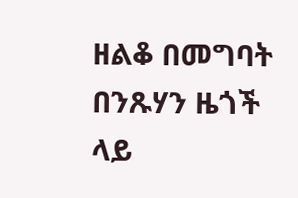ዘልቆ በመግባት በንጹሃን ዜጎች ላይ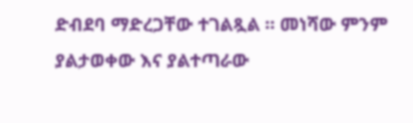ድብደባ ማድረጋቸው ተገልጿል ። መነሻው ምንም ያልታወቀው እና ያልተጣራው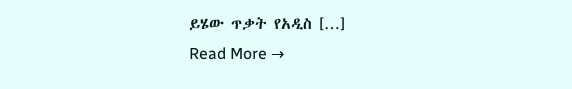ይሄው ጥቃት የአዲስ […]
Read More →